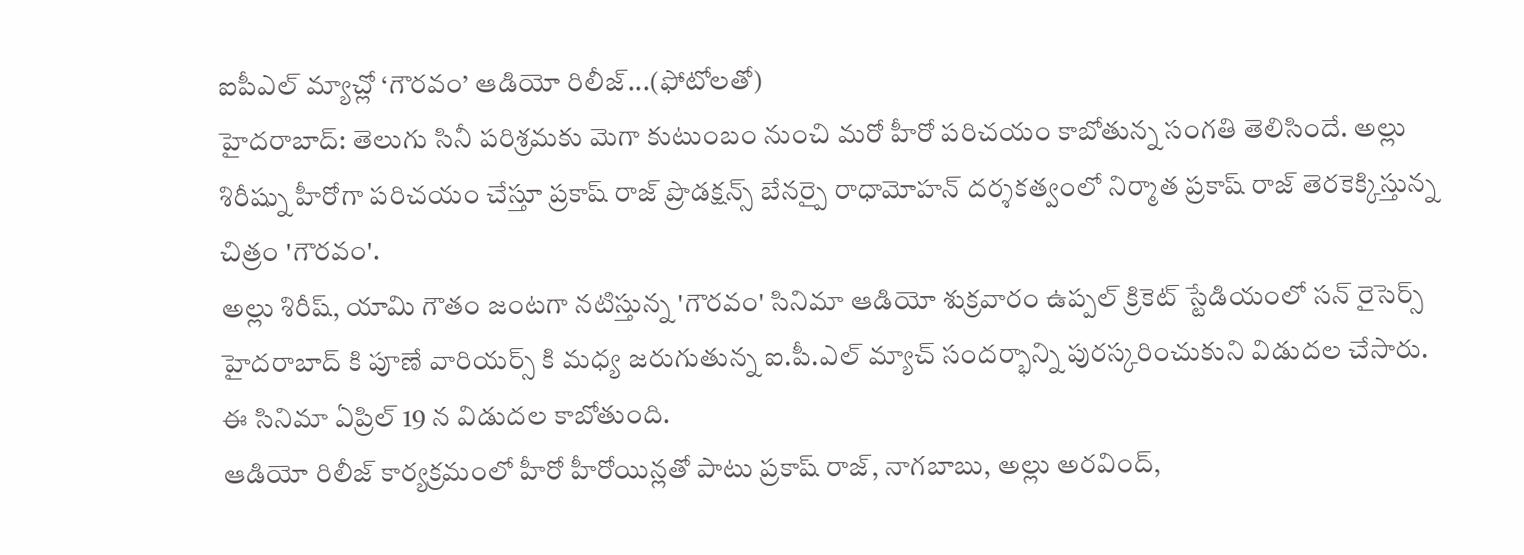ఐపీఎల్ మ్యాచ్లో ‘గౌరవం’ ఆడియో రిలీజ్...(ఫోటోలతో)
హైదరాబాద్: తెలుగు సినీ పరిశ్రమకు మెగా కుటుంబం నుంచి మరో హీరో పరిచయం కాబోతున్న సంగతి తెలిసిందే. అల్లు శిరీష్ను హీరోగా పరిచయం చేస్తూ ప్రకాష్ రాజ్ ప్రొడక్షన్స్ బేనర్పై రాధామోహన్ దర్శకత్వంలో నిర్మాత ప్రకాష్ రాజ్ తెరకెక్కిస్తున్న చిత్రం 'గౌరవం'.
అల్లు శిరీష్, యామి గౌతం జంటగా నటిస్తున్న 'గౌరవం' సినిమా ఆడియో శుక్రవారం ఉప్పల్ క్రికెట్ స్టేడియంలో సన్ రైసెర్స్ హైదరాబాద్ కి పూణే వారియర్స్ కి మధ్య జరుగుతున్న ఐ.పీ.ఎల్ మ్యాచ్ సందర్భాన్ని పురస్కరించుకుని విడుదల చేసారు. ఈ సినిమా ఏప్రిల్ 19 న విడుదల కాబోతుంది.
ఆడియో రిలీజ్ కార్యక్రమంలో హీరో హీరోయిన్లతో పాటు ప్రకాష్ రాజ్, నాగబాబు, అల్లు అరవింద్,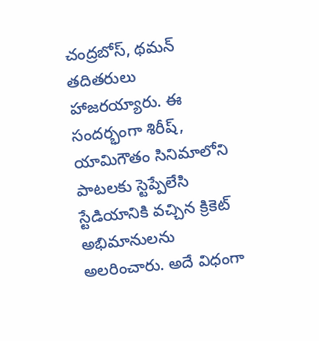చంద్రబోస్, థమన్ తదితరులు హాజరయ్యారు. ఈ సందర్భంగా శిరీష్, యామిగౌతం సినిమాలోని పాటలకు స్టెప్పేలేసి స్టేడియానికి వచ్చిన క్రికెట్ అభిమానులను అలరించారు. అదే విధంగా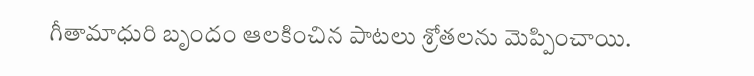గీతామాధురి బృందం ఆలకించిన పాటలు శ్రోతలను మెప్పించాయి.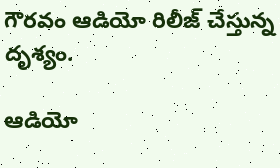గౌరవం ఆడియో రిలీజ్ చేస్తున్న దృశ్యం.

ఆడియో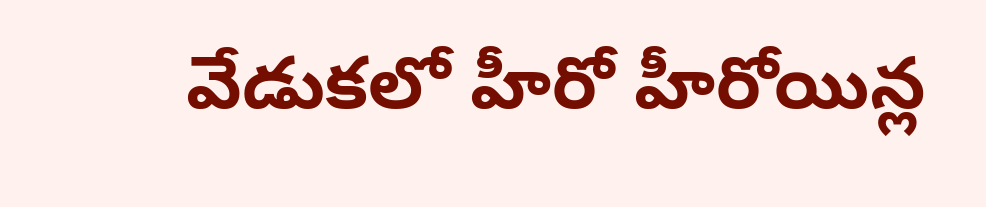వేడుకలో హీరో హీరోయిన్ల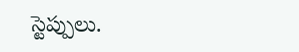స్టెప్పులు.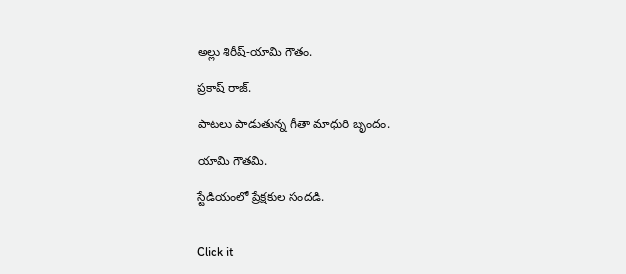అల్లు శిరీష్-యామి గౌతం.

ప్రకాష్ రాజ్.

పాటలు పాడుతున్న గీతా మాధురి బృందం.

యామి గౌతమి.

స్టేడియంలో ప్రేక్షకుల సందడి.


Click it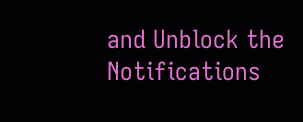and Unblock the Notifications